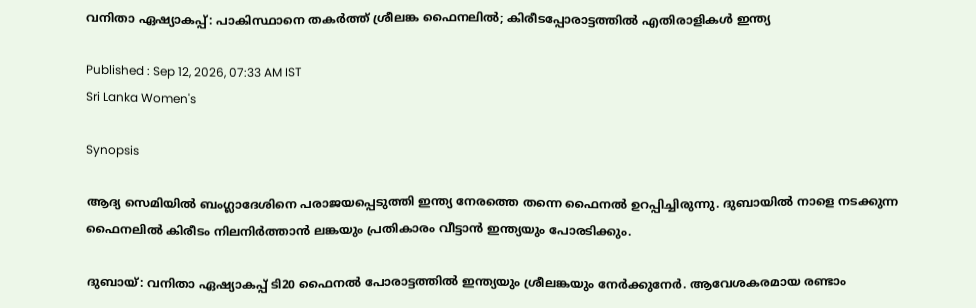വനിതാ ഏഷ്യാകപ്പ്: പാകിസ്ഥാനെ തകർത്ത് ശ്രീലങ്ക ഫൈനലിൽ; കിരീടപ്പോരാട്ടത്തിൽ എതിരാളികൾ ഇന്ത്യ

Published : Sep 12, 2026, 07:33 AM IST
Sri Lanka Women's

Synopsis

ആദ്യ സെമിയിൽ ബംഗ്ലാദേശിനെ പരാജയപ്പെടുത്തി ഇന്ത്യ നേരത്തെ തന്നെ ഫൈനൽ ഉറപ്പിച്ചിരുന്നു. ദുബായിൽ നാളെ നടക്കുന്ന ഫൈനലിൽ കിരീടം നിലനിർത്താൻ ലങ്കയും പ്രതികാരം വീട്ടാൻ ഇന്ത്യയും പോരടിക്കും.

ദുബായ്: വനിതാ ഏഷ്യാകപ്പ് ടി20 ഫൈനൽ പോരാട്ടത്തിൽ ഇന്ത്യയും ശ്രീലങ്കയും നേർക്കുനേർ. ആവേശകരമായ രണ്ടാം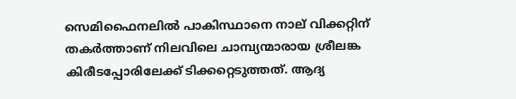സെമിഫൈനലിൽ പാകിസ്ഥാനെ നാല് വിക്കറ്റിന് തകർത്താണ് നിലവിലെ ചാമ്പ്യന്മാരായ ശ്രീലങ്ക കിരീടപ്പോരിലേക്ക് ടിക്കറ്റെടുത്തത്. ആദ്യ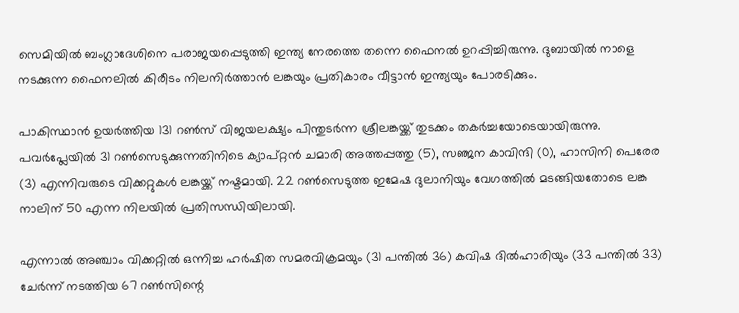സെമിയിൽ ബംഗ്ലാദേശിനെ പരാജയപ്പെടുത്തി ഇന്ത്യ നേരത്തെ തന്നെ ഫൈനൽ ഉറപ്പിച്ചിരുന്നു. ദുബായിൽ നാളെ നടക്കുന്ന ഫൈനലിൽ കിരീടം നിലനിർത്താൻ ലങ്കയും പ്രതികാരം വീട്ടാൻ ഇന്ത്യയും പോരടിക്കും.

പാകിസ്ഥാൻ ഉയർത്തിയ 131 റൺസ് വിജയലക്ഷ്യം പിന്തുടർന്ന ശ്രീലങ്കയ്ക്ക് തുടക്കം തകർച്ചയോടെയായിരുന്നു. പവർപ്ലേയിൽ 31 റൺസെടുക്കുന്നതിനിടെ ക്യാപ്റ്റൻ ചമാരി അത്തപ്പത്തു (5), സഞ്ജന കാവിന്ദി (0), ഹാസിനി പെരേര (3) എന്നിവരുടെ വിക്കറ്റുകൾ ലങ്കയ്ക്ക് നഷ്ടമായി. 22 റൺസെടുത്ത ഇമേഷ ദുലാനിയും വേഗത്തിൽ മടങ്ങിയതോടെ ലങ്ക നാലിന് 50 എന്ന നിലയിൽ പ്രതിസന്ധിയിലായി.

എന്നാൽ അഞ്ചാം വിക്കറ്റിൽ ഒന്നിച്ച ഹർഷിത സമരവിക്രമയും (31 പന്തിൽ 36) കവിഷ ദിൽഹാരിയും (33 പന്തിൽ 33) ചേർന്ന് നടത്തിയ 67 റൺസിന്റെ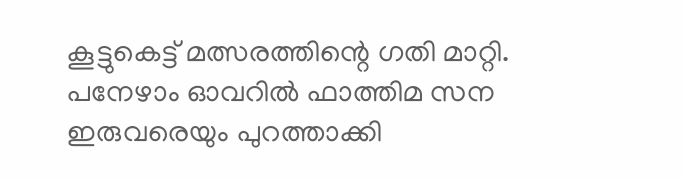കൂട്ടുകെട്ട് മത്സരത്തിന്റെ ഗതി മാറ്റി. പനേഴാം ഓവറിൽ ഫാത്തിമ സന ഇരുവരെയും പുറത്താക്കി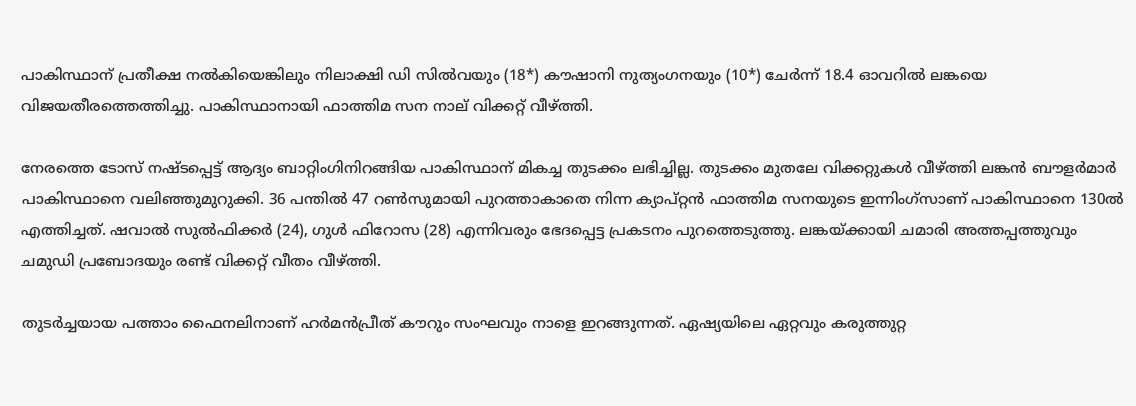പാകിസ്ഥാന് പ്രതീക്ഷ നൽകിയെങ്കിലും നിലാക്ഷി ഡി സിൽവയും (18*) കൗഷാനി നുത്യംഗനയും (10*) ചേർന്ന് 18.4 ഓവറിൽ ലങ്കയെ വിജയതീരത്തെത്തിച്ചു. പാകിസ്ഥാനായി ഫാത്തിമ സന നാല് വിക്കറ്റ് വീഴ്ത്തി.

നേരത്തെ ടോസ് നഷ്ടപ്പെട്ട് ആദ്യം ബാറ്റിംഗിനിറങ്ങിയ പാകിസ്ഥാന് മികച്ച തുടക്കം ലഭിച്ചില്ല. തുടക്കം മുതലേ വിക്കറ്റുകൾ വീഴ്ത്തി ലങ്കൻ ബൗളർമാർ പാകിസ്ഥാനെ വലിഞ്ഞുമുറുക്കി. 36 പന്തിൽ 47 റൺസുമായി പുറത്താകാതെ നിന്ന ക്യാപ്റ്റൻ ഫാത്തിമ സനയുടെ ഇന്നിംഗ്സാണ് പാകിസ്ഥാനെ 130ൽ എത്തിച്ചത്. ഷവാൽ സുൽഫിക്കർ (24), ഗുൾ ഫിറോസ (28) എന്നിവരും ഭേദപ്പെട്ട പ്രകടനം പുറത്തെടുത്തു. ലങ്കയ്ക്കായി ചമാരി അത്തപ്പത്തുവും ചമുഡി പ്രബോദയും രണ്ട് വിക്കറ്റ് വീതം വീഴ്ത്തി.

തുടർച്ചയായ പത്താം ഫൈനലിനാണ് ഹർമൻപ്രീത് കൗറും സംഘവും നാളെ ഇറങ്ങുന്നത്. ഏഷ്യയിലെ ഏറ്റവും കരുത്തുറ്റ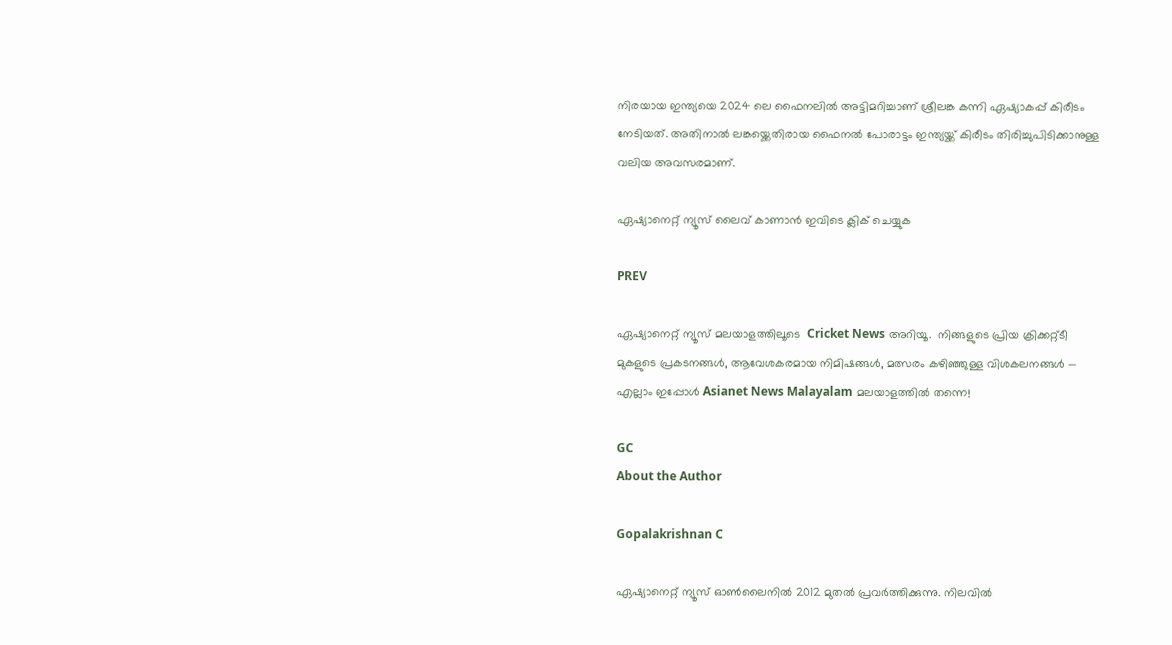നിരയായ ഇന്ത്യയെ 2024 ലെ ഫൈനലിൽ അട്ടിമറിച്ചാണ് ശ്രീലങ്ക കന്നി ഏഷ്യാകപ്പ് കിരീടം നേടിയത്. അതിനാൽ ലങ്കയ്ക്കെതിരായ ഫൈനൽ പോരാട്ടം ഇന്ത്യയ്ക്ക് കിരീടം തിരിച്ചുപിടിക്കാനുള്ള വലിയ അവസരമാണ്.

ഏഷ്യാനെറ്റ് ന്യൂസ് ലൈവ് കാണാന്‍ ഇവിടെ ക്ലിക് ചെയ്യുക

PREV

ഏഷ്യാനെറ്റ് ന്യൂസ് മലയാളത്തിലൂടെ  Cricket News അറിയൂ.  നിങ്ങളുടെ പ്രിയ ക്രിക്കറ്റ്ടീ മുകളുടെ പ്രകടനങ്ങൾ, ആവേശകരമായ നിമിഷങ്ങൾ, മത്സരം കഴിഞ്ഞുള്ള വിശകലനങ്ങൾ — എല്ലാം ഇപ്പോൾ Asianet News Malayalam മലയാളത്തിൽ തന്നെ!

GC
About the Author

Gopalakrishnan C

ഏഷ്യാനെറ്റ് ന്യൂസ് ഓണ്‍ലൈനില്‍ 2012 മുതല്‍ പ്രവര്‍ത്തിക്കുന്നു. നിലവില്‍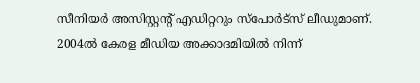സീനിയര്‍ അസിസ്റ്റന്‍റ് എഡിറ്ററും സ്പോർട്സ് ലീഡുമാണ്. 2004ൽ കേരള മീഡിയ അക്കാദമിയില്‍ നിന്ന്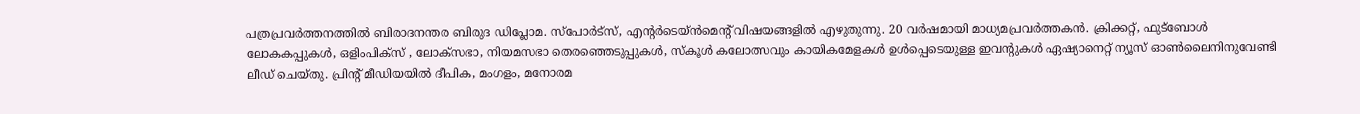പത്രപ്രവര്‍ത്തനത്തില്‍ ബിരാദനന്തര ബിരുദ ഡിപ്ലോമ. സ്പോര്‍ട്സ്, എന്‍റര്‍ടെയ്ൻമെന്‍റ് വിഷയങ്ങളില്‍ എഴുതുന്നു. 20 വര്‍ഷമായി മാധ്യമപ്രവര്‍ത്തകൻ. ക്രിക്കറ്റ്, ഫുട്ബോള്‍ ലോകകപ്പുകൾ, ഒളിംപിക്സ് , ലോക്സഭാ, നിയമസഭാ തെരഞ്ഞെടുപ്പുകള്‍, സ്കൂള്‍ കലോത്സവും കായികമേളകള്‍ ഉള്‍പ്പെടെയുള്ള ഇവന്‍റുകള്‍ ഏഷ്യാനെറ്റ് ന്യൂസ് ഓണ്‍ലൈനിനുവേണ്ടി ലീഡ് ചെയ്തു. പ്രിന്‍റ് മീഡിയയില്‍ ദീപിക, മംഗളം, മനോരമ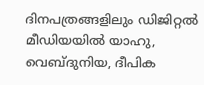ദിനപത്രങ്ങളിലും ഡിജിറ്റൽ മീഡിയയില്‍ യാഹു, വെബ്ദുനിയ, ദീപിക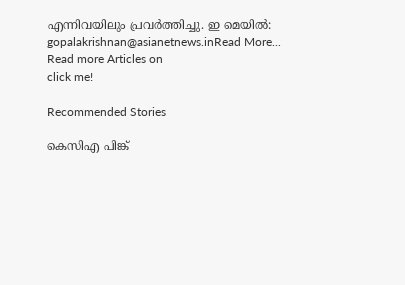എന്നിവയിലും പ്രവര്‍ത്തിച്ചു. ഇ മെയില്‍: gopalakrishnan@asianetnews.inRead More...
Read more Articles on
click me!

Recommended Stories

കെസിഎ പിങ്ക്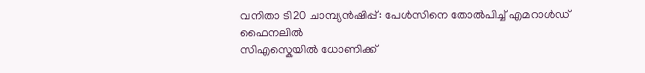വനിതാ ടി20 ചാമ്പ്യൻഷിപ്പ്: പേൾസിനെ തോൽപിച്ച് എമറാൾഡ് ഫൈനലിൽ
സിഎസ്കെയിൽ ധോണിക്ക്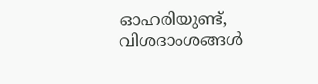ഓഹരിയുണ്ട്, വിശദാംശങ്ങൾ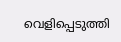വെളിപ്പെടുത്തി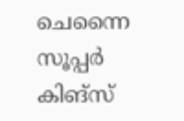ചെന്നൈ സൂപ്പർ കിങ്സ്